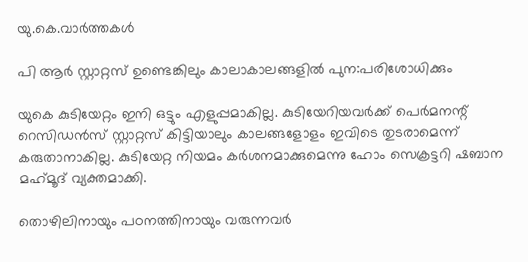യു.കെ.വാര്‍ത്തകള്‍

പി ആര്‍ സ്റ്റാറ്റസ് ഉണ്ടെങ്കിലും കാലാകാലങ്ങളില്‍ പുന:പരിശോധിക്കും

യുകെ കുടിയേറ്റം ഇനി ഒട്ടും എളുപ്പമാകില്ല. കുടിയേറിയവര്‍ക്ക് പെര്‍മനന്റ് റെസിഡന്‍സ് സ്റ്റാറ്റസ് കിട്ടിയാലും കാലങ്ങളോളം ഇവിടെ തുടരാമെന്ന് കരുതാനാകില്ല. കുടിയേറ്റ നിയമം കര്‍ശനമാക്കുമെന്നു ഹോം സെക്രട്ടറി ഷബാന മഹ്‌മൂദ് വ്യക്തമാക്കി.

തൊഴിലിനായും പഠനത്തിനായും വരുന്നവര്‍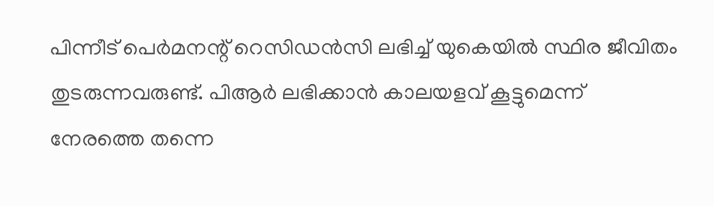പിന്നീട് പെര്‍മനന്റ് റെസിഡന്‍സി ലഭിച്ച് യുകെയില്‍ സ്ഥിര ജീവിതം തുടരുന്നവരുണ്ട്. പിആര്‍ ലഭിക്കാന്‍ കാലയളവ് കൂട്ടുമെന്ന് നേരത്തെ തന്നെ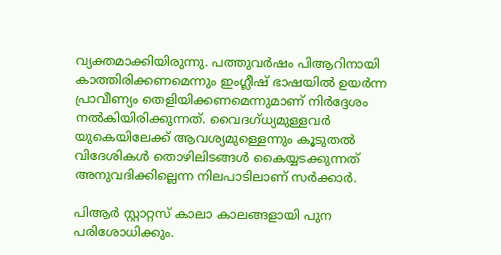വ്യക്തമാക്കിയിരുന്നു. പത്തുവര്‍ഷം പിആറിനായി കാത്തിരിക്കണമെന്നും ഇംഗ്ലീഷ് ഭാഷയില്‍ ഉയര്‍ന്ന പ്രാവീണ്യം തെളിയിക്കണമെന്നുമാണ് നിര്‍ദ്ദേശം നല്‍കിയിരിക്കുന്നത്. വൈദഗ്ധ്യമുള്ളവര്‍ യുകെയിലേക്ക് ആവശ്യമുള്ളെന്നും കൂടുതല്‍ വിദേശികള്‍ തൊഴിലിടങ്ങള്‍ കൈയ്യടക്കുന്നത് അനുവദിക്കില്ലെന്ന നിലപാടിലാണ് സര്‍ക്കാര്‍.

പിആര്‍ സ്റ്റാറ്റസ് കാലാ കാലങ്ങളായി പുന പരിശോധിക്കും.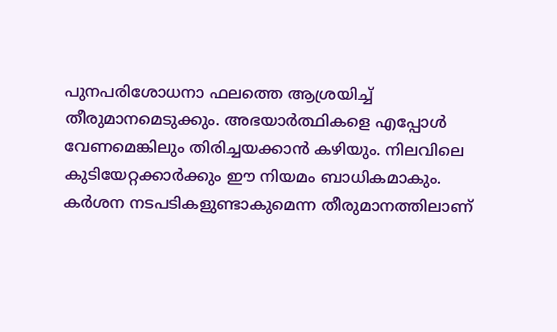പുനപരിശോധനാ ഫലത്തെ ആശ്രയിച്ച് തീരുമാനമെടുക്കും. അഭയാര്‍ത്ഥികളെ എപ്പോള്‍ വേണമെങ്കിലും തിരിച്ചയക്കാന്‍ കഴിയും. നിലവിലെ കുടിയേറ്റക്കാര്‍ക്കും ഈ നിയമം ബാധികമാകും. കര്‍ശന നടപടികളുണ്ടാകുമെന്ന തീരുമാനത്തിലാണ്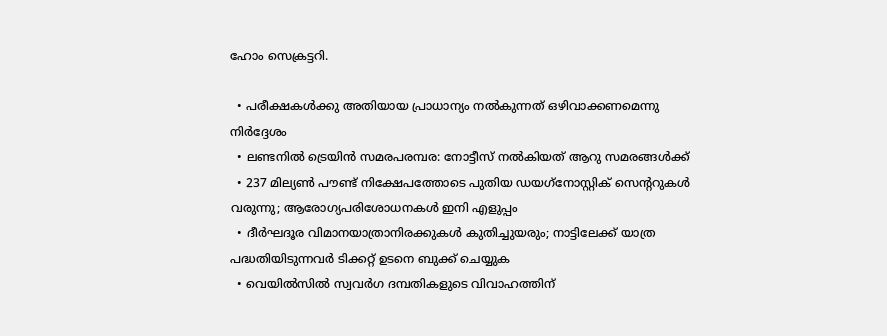ഹോം സെക്രട്ടറി.

  • പരീക്ഷകള്‍ക്കു അതിയായ പ്രാധാന്യം നല്‍കുന്നത് ഒഴിവാക്കണമെന്നു നിര്‍ദ്ദേശം
  • ലണ്ടനില്‍ ട്രെയിന്‍ സമരപരമ്പര: നോട്ടീസ് നല്‍കിയത് ആറു സമരങ്ങള്‍ക്ക്
  • 237 മില്യണ്‍ പൗണ്ട് നിക്ഷേപത്തോടെ പുതിയ ഡയഗ്‌നോസ്റ്റിക് സെന്ററുകള്‍ വരുന്നു; ആരോഗ്യപരിശോധനകള്‍ ഇനി എളുപ്പം
  • ദീര്‍ഘദൂര വിമാനയാത്രാനിരക്കുകള്‍ കുതിച്ചുയരും; നാട്ടിലേക്ക് യാത്ര പദ്ധതിയിടുന്നവര്‍ ടിക്കറ്റ് ഉടനെ ബുക്ക് ചെയ്യുക
  • വെയില്‍സില്‍ സ്വവര്‍ഗ ദമ്പതികളുടെ വിവാഹത്തിന്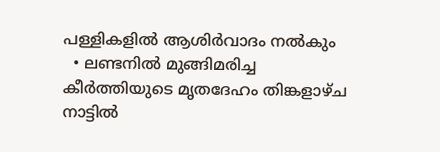പള്ളികളില്‍ ആശിര്‍വാദം നല്‍കും
  • ലണ്ടനില്‍ മുങ്ങിമരിച്ച കീര്‍ത്തിയുടെ മൃതദേഹം തിങ്കളാഴ്ച നാട്ടില്‍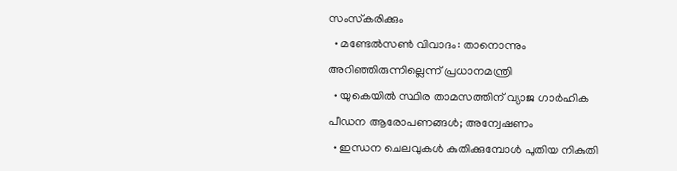സംസ്‌കരിക്കും
  • മണ്ടേല്‍സണ്‍ വിവാദം: താനൊന്നും അറിഞ്ഞിരുന്നില്ലെന്ന് പ്രധാനമന്ത്രി
  • യുകെയില്‍ സ്ഥിര താമസത്തിന് വ്യാജ ഗാര്‍ഹിക പീഡന ആരോപണങ്ങള്‍; അന്വേഷണം
  • ഇന്ധന ചെലവുകള്‍ കുതിക്കുമ്പോള്‍ പുതിയ നികുതി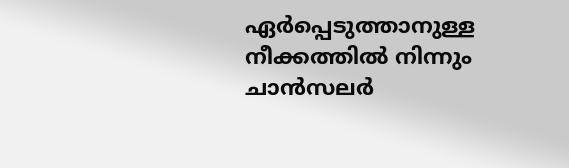ഏര്‍പ്പെടുത്താനുള്ള നീക്കത്തില്‍ നിന്നും ചാന്‍സലര്‍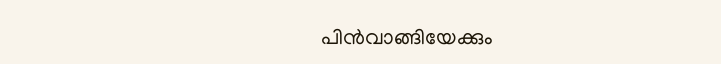പിന്‍വാങ്ങിയേക്കും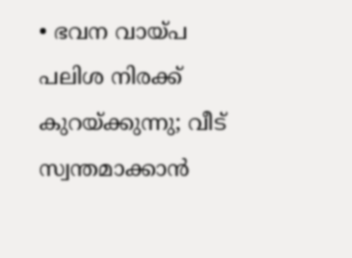• ഭവന വായ്പ പലിശ നിരക്ക് കുറയ്ക്കുന്നു; വീട് സ്വന്തമാക്കാന്‍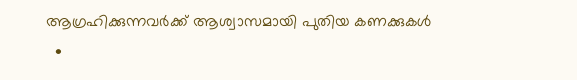ആഗ്രഹിക്കുന്നവര്‍ക്ക് ആശ്വാസമായി പുതിയ കണക്കുകള്‍
  •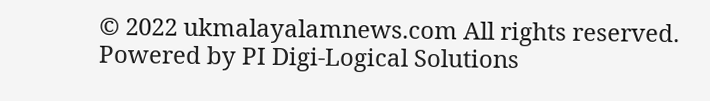© 2022 ukmalayalamnews.com All rights reserved. Powered by PI Digi-Logical Solutions